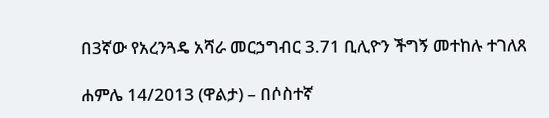በ3ኛው የአረንጓዴ አሻራ መርኃግብር 3.71 ቢሊዮን ችግኝ መተከሉ ተገለጸ

ሐምሌ 14/2013 (ዋልታ) – በሶስተኛ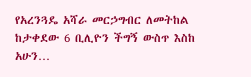የአረንጓዴ አሻራ መርኃግብር ለመትከል ከታቀደው 6 ቢሊዮን ችግኝ ውስጥ እስከ አሁን…